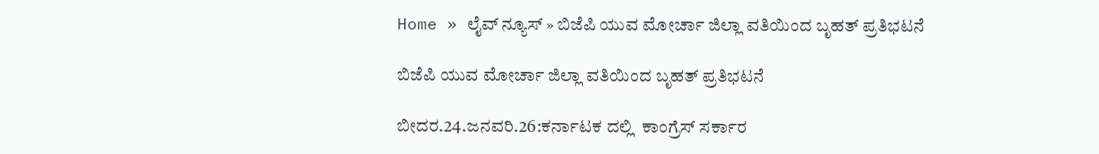Home » ಲೈವ್ ನ್ಯೂಸ್ » ಬಿಜೆಪಿ ಯುವ ಮೋರ್ಚಾ ಜಿಲ್ಲಾ ವತಿಯಿಂದ ಬೃಹತ್ ಪ್ರತಿಭಟನೆ

ಬಿಜೆಪಿ ಯುವ ಮೋರ್ಚಾ ಜಿಲ್ಲಾ ವತಿಯಿಂದ ಬೃಹತ್ ಪ್ರತಿಭಟನೆ

ಬೀದರ.24.ಜನವರಿ.26:ಕರ್ನಾಟಕ ದಲ್ಲಿ  ಕಾಂಗ್ರೆಸ್ ಸರ್ಕಾರ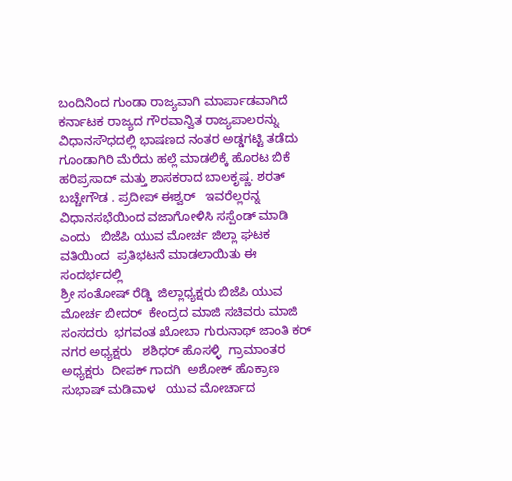ಬಂದಿನಿಂದ ಗುಂಡಾ ರಾಜ್ಯವಾಗಿ ಮಾರ್ಪಾಡವಾಗಿದೆ   ಕರ್ನಾಟಕ ರಾಜ್ಯದ ಗೌರವಾನ್ವಿತ ರಾಜ್ಯಪಾಲರನ್ನು ವಿಧಾನಸೌಧದಲ್ಲಿ ಭಾಷಣದ ನಂತರ ಅಡ್ಡಗಟ್ಟಿ ತಡೆದು ಗೂಂಡಾಗಿರಿ ಮೆರೆದು ಹಲ್ಲೆ ಮಾಡಲಿಕ್ಕೆ ಹೊರಟ ಬಿಕೆ ಹರಿಪ್ರಸಾದ್ ಮತ್ತು ಶಾಸಕರಾದ ಬಾಲಕೃಷ್ಣ. ಶರತ್ ಬಚ್ಚೇಗೌಡ . ಪ್ರದೀಪ್ ಈಶ್ವರ್   ಇವರೆಲ್ಲರನ್ನ   ವಿಧಾನಸಭೆಯಿಂದ ವಜಾಗೋಳಿಸಿ ಸಸ್ಪೆಂಡ್ ಮಾಡಿ ಎಂದು   ಬಿಜೆಪಿ ಯುವ ಮೋರ್ಚ ಜಿಲ್ಲಾ ಘಟಕ ವತಿಯಿಂದ  ಪ್ರತಿಭಟನೆ ಮಾಡಲಾಯಿತು ಈ ಸಂದರ್ಭದಲ್ಲಿ
ಶ್ರೀ ಸಂತೋಷ್ ರೆಡ್ಡಿ  ಜಿಲ್ಲಾಧ್ಯಕ್ಷರು ಬಿಜೆಪಿ ಯುವ ಮೋರ್ಚ ಬೀದರ್  ಕೇಂದ್ರದ ಮಾಜಿ ಸಚಿವರು ಮಾಜಿ ಸಂಸದರು  ಭಗವಂತ ಖೋಬಾ ಗುರುನಾಥ್ ಜಾಂತಿ ಕರ್   ನಗರ ಅಧ್ಯಕ್ಷರು   ಶಶಿಧರ್ ಹೊಸಳ್ಳಿ  ಗ್ರಾಮಾಂತರ ಅಧ್ಯಕ್ಷರು  ದೀಪಕ್ ಗಾದಗಿ  ಅಶೋಕ್ ಹೊಕ್ರಾಣ  ಸುಭಾಷ್ ಮಡಿವಾಳ   ಯುವ ಮೋರ್ಚಾದ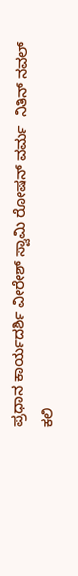ಪ್ರಧಾನ ಕಾರ್ಯದರ್ಶಿ ವೀರೇಶ್ ಸ್ವಾಮಿ ರೋಷನ್ ವರ್ಮ  ನಿತಿನ್ ನವಲ್ ಕಲಿ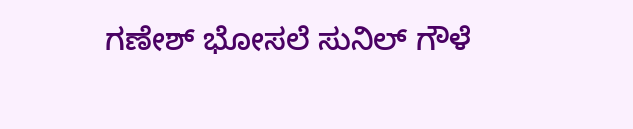ಗಣೇಶ್ ಭೋಸಲೆ ಸುನಿಲ್ ಗೌಳೆ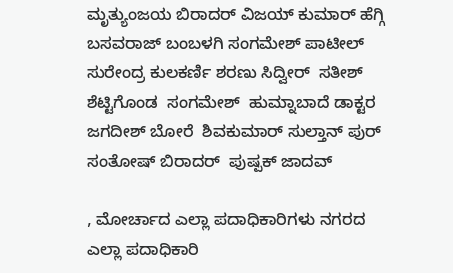ಮೃತ್ಯುಂಜಯ ಬಿರಾದರ್ ವಿಜಯ್ ಕುಮಾರ್ ಹೆಗ್ಗಿ   ಬಸವರಾಜ್ ಬಂಬಳಗಿ ಸಂಗಮೇಶ್ ಪಾಟೀಲ್ ಸುರೇಂದ್ರ ಕುಲಕರ್ಣಿ ಶರಣು ಸಿದ್ವೀರ್  ಸತೀಶ್ ಶೆಟ್ಟಿಗೊಂಡ  ಸಂಗಮೇಶ್  ಹುಮ್ನಾಬಾದೆ ಡಾಕ್ಟರ  ಜಗದೀಶ್ ಬೋರೆ  ಶಿವಕುಮಾರ್ ಸುಲ್ತಾನ್ ಪುರ್  ಸಂತೋಷ್ ಬಿರಾದರ್  ಪುಷ್ಪಕ್ ಜಾದವ್

, ಮೋರ್ಚಾದ ಎಲ್ಲಾ ಪದಾಧಿಕಾರಿಗಳು ನಗರದ ಎಲ್ಲಾ ಪದಾಧಿಕಾರಿ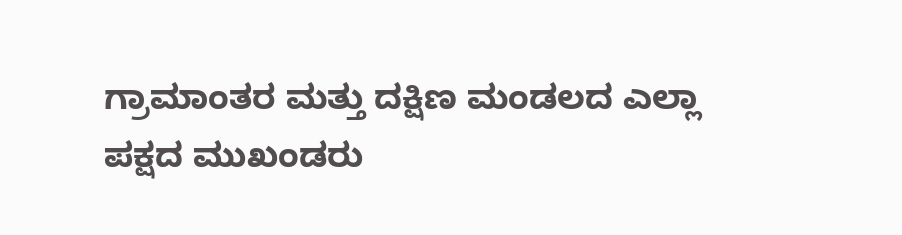ಗ್ರಾಮಾಂತರ ಮತ್ತು ದಕ್ಷಿಣ ಮಂಡಲದ ಎಲ್ಲಾ   ಪಕ್ಷದ ಮುಖಂಡರು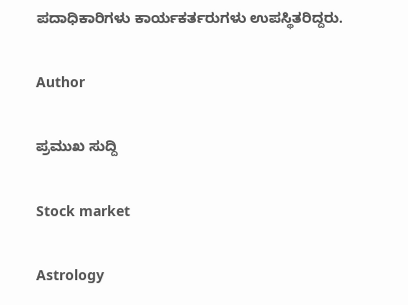ಪದಾಧಿಕಾರಿಗಳು ಕಾರ್ಯಕರ್ತರುಗಳು ಉಪಸ್ಥಿತರಿದ್ದರು.

Author

ಪ್ರಮುಖ ಸುದ್ದಿ

Stock market

Astrology